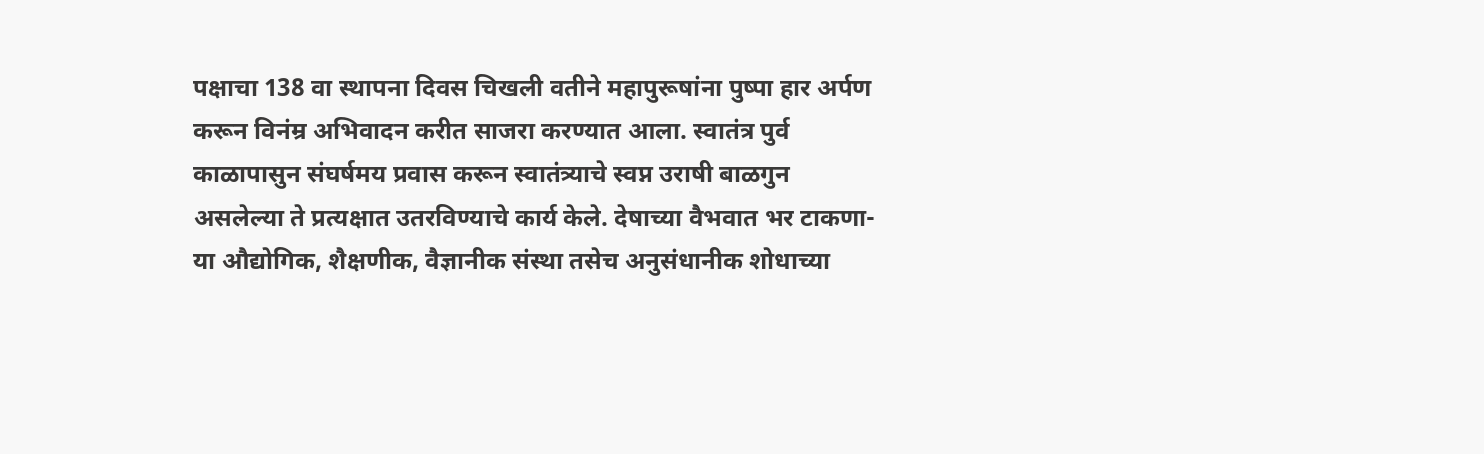पक्षाचा 138 वा स्थापना दिवस चिखली वतीने महापुरूषांना पुष्पा हार अर्पण करून विनंम्र अभिवादन करीत साजरा करण्यात आला. स्वातंत्र पुर्व काळापासुन संघर्षमय प्रवास करून स्वातंत्र्याचे स्वप्न उराषी बाळगुन असलेल्या ते प्रत्यक्षात उतरविण्याचे कार्य केले. देषाच्या वैभवात भर टाकणा-या औद्योगिक, शैक्षणीक, वैज्ञानीक संस्था तसेच अनुसंधानीक शोधाच्या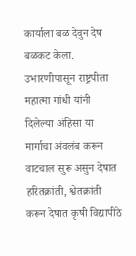कार्याला बळ देवुन देष बळकट केला. उभारणीपासून राष्ट्रपीता महात्मा गांधी यांनी दिलेल्या अंहिसा या मार्गाचा अंवलंब करून वाटचाल सुरू असुन देषात हरितक्रांती, श्वेतक्रांती करून देषात कृषी विद्यापीठे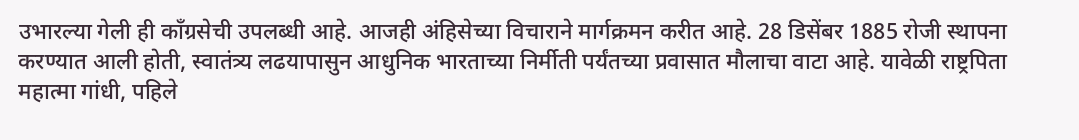उभारल्या गेली ही कॉंग्रसेची उपलब्धी आहे. आजही अंहिसेच्या विचाराने मार्गक्रमन करीत आहे. 28 डिसेंबर 1885 रोजी स्थापना करण्यात आली होती, स्वातंत्र्य लढयापासुन आधुनिक भारताच्या निर्मीती पर्यंतच्या प्रवासात मौलाचा वाटा आहे. यावेळी राष्ट्रपिता महात्मा गांधी, पहिले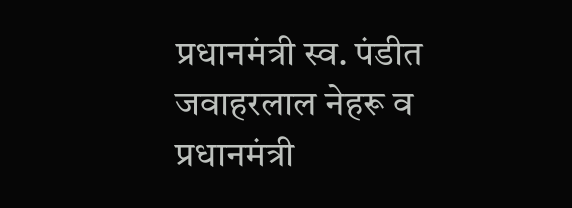प्रधानमंत्री स्व. पंडीत जवाहरलाल नेहरू व प्रधानमंत्री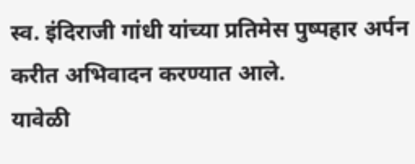स्व. इंदिराजी गांधी यांच्या प्रतिमेस पुष्पहार अर्पन करीत अभिवादन करण्यात आले.
यावेळी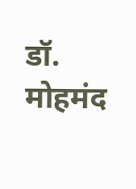डॉ. मोहमंद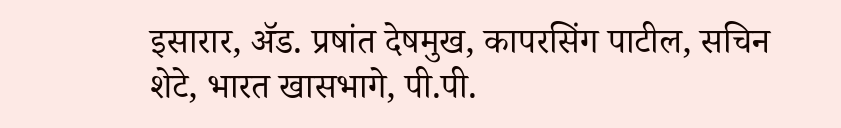इसारार, ॲड. प्रषांत देषमुख, कापरसिंग पाटील, सचिन शेटे, भारत खासभागे, पी.पी.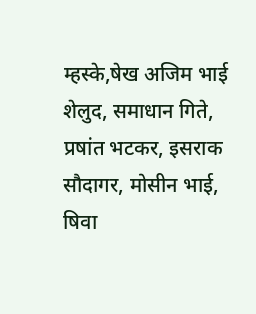म्हस्के,षेख अजिम भाई शेलुद, समाधान गिते, प्रषांत भटकर, इसराक सौदागर, मोसीन भाई, षिवा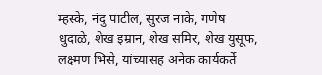म्हस्के, नंदु पाटील, सुरज नाके, गणेष धुदाळे, शेख इम्रान, शेख समिर, शेख युसूफ, लक्ष्मण भिसे, यांच्यासह अनेक कार्यकर्ते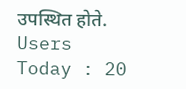उपस्थित होते.
Users Today : 20